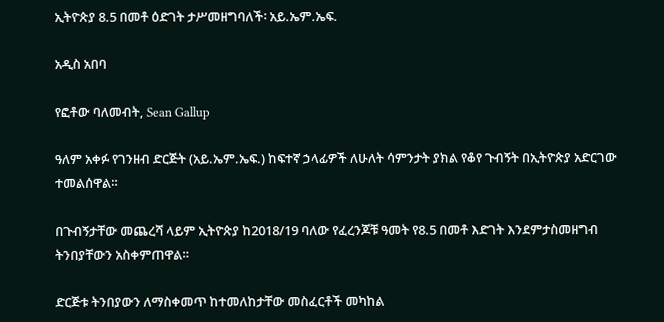ኢትዮጵያ 8.5 በመቶ ዕድገት ታሥመዘግባለች፡ አይ.ኤም.ኤፍ.

አዲስ አበባ

የፎቶው ባለመብት, Sean Gallup

ዓለም አቀፉ የገንዘብ ድርጅት (አይ.ኤም.ኤፍ.) ከፍተኛ ኃላፊዎች ለሁለት ሳምንታት ያክል የቆየ ጉብኝት በኢትዮጵያ አድርገው ተመልሰዋል።

በጉብኝታቸው መጨረሻ ላይም ኢትዮጵያ ከ2018/19 ባለው የፈረንጆቹ ዓመት የ8.5 በመቶ እድገት እንደምታስመዘግብ ትንበያቸውን አስቀምጠዋል።

ድርጅቱ ትንበያውን ለማስቀመጥ ከተመለከታቸው መስፈርቶች መካከል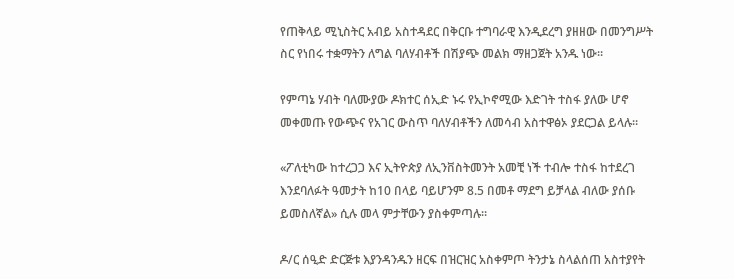የጠቅላይ ሚኒስትር አብይ አስተዳደር በቅርቡ ተግባራዊ እንዲደረግ ያዘዘው በመንግሥት ስር የነበሩ ተቋማትን ለግል ባለሃብቶች በሽያጭ መልክ ማዘጋጀት አንዱ ነው።

የምጣኔ ሃብት ባለሙያው ዶክተር ሰኢድ ኑሩ የኢኮኖሚው እድገት ተስፋ ያለው ሆኖ መቀመጡ የውጭና የአገር ውስጥ ባለሃብቶችን ለመሳብ አስተዋፅኦ ያደርጋል ይላሉ።

«ፖለቲካው ከተረጋጋ እና ኢትዮጵያ ለኢንቨስትመንት አመቺ ነች ተብሎ ተስፋ ከተደረገ እንደባለፉት ዓመታት ከ10 በላይ ባይሆንም 8.5 በመቶ ማደግ ይቻላል ብለው ያሰቡ ይመስለኛል» ሲሉ መላ ምታቸውን ያስቀምጣሉ።

ዶ/ር ሰዒድ ድርጅቱ እያንዳንዱን ዘርፍ በዝርዝር አስቀምጦ ትንታኔ ስላልሰጠ አስተያየት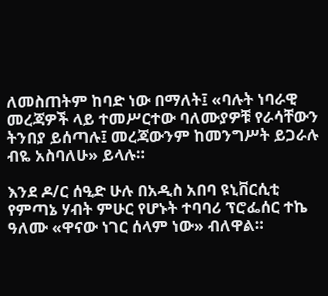ለመስጠትም ከባድ ነው በማለት፤ «ባሉት ነባራዊ መረጃዎች ላይ ተመሥርተው ባለሙያዎቹ የራሳቸውን ትንበያ ይሰጣሉ፤ መረጃውንም ከመንግሥት ይጋራሉ ብዬ አስባለሁ» ይላሉ።

እንደ ዶ/ር ሰዒድ ሁሉ በአዲስ አበባ ዩኒቨርሲቲ የምጣኔ ሃብት ምሁር የሆኑት ተባባሪ ፕሮፌሰር ተኬ ዓለሙ «ዋናው ነገር ሰላም ነው» ብለዋል።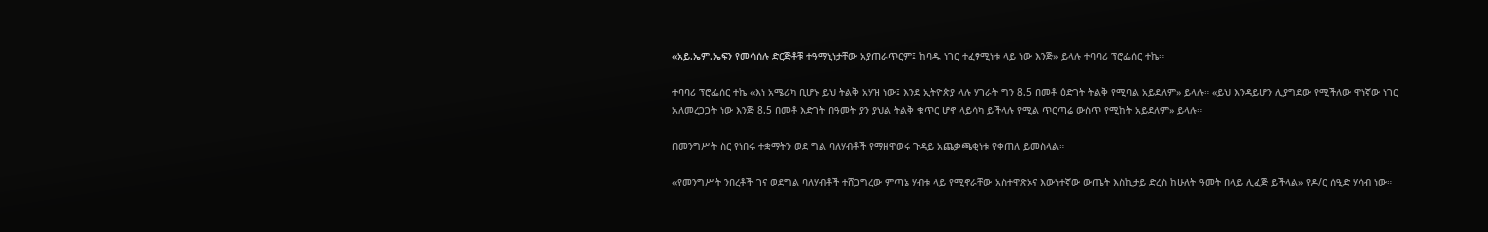«አይ.ኤም.ኤፍን የመሳሰሉ ድርጅቶቹ ተዓማኒነታቸው አያጠራጥርም፤ ከባዱ ነገር ተፈፃሚነቱ ላይ ነው እንጅ» ይላሉ ተባባሪ ፕሮፌሰር ተኬ።

ተባባሪ ፕሮፌሰር ተኬ «እነ አሜሪካ ቢሆኑ ይህ ትልቅ አሃዝ ነው፤ እንደ ኢትዮጵያ ላሉ ሃገራት ግን 8.5 በመቶ ዕድገት ትልቅ የሚባል አይደለም» ይላሉ። «ይህ እንዳይሆን ሊያግደው የሚችለው ዋነኛው ነገር አለመረጋጋት ነው እንጅ 8.5 በመቶ እድገት በዓመት ያን ያህል ትልቅ ቁጥር ሆኖ ላይሳካ ይችላሉ የሚል ጥርጣሬ ውስጥ የሚከት አይደለም» ይላሉ።

በመንግሥት ስር የነበሩ ተቋማትን ወደ ግል ባለሃብቶች የማዘዋወሩ ጉዳይ አጨቃጫቂነቱ የቀጠለ ይመስላል።

«የመንግሥት ንበረቶች ገና ወደግል ባለሃብቶች ተሸጋግረው ምጣኔ ሃብቱ ላይ የሚኖራቸው አስተዋጽኦና እውነተኛው ውጤት እስኪታይ ድረስ ከሁለት ዓመት በላይ ሊፈጅ ይችላል» የዶ/ር ሰዒድ ሃሳብ ነው።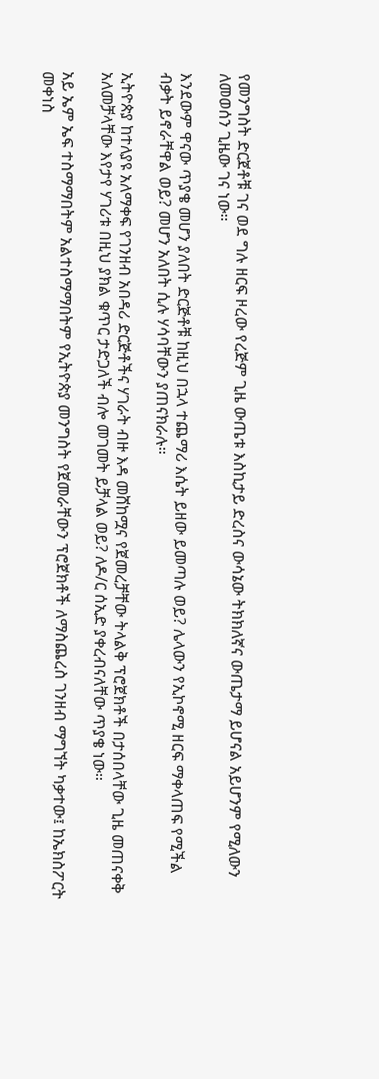የመንግስት ድርጀቶቹ ገና ወደ ግሉ ዘርፍ ዞረው የረጅም ጊዜ ውጤቱ እስኪታይ ድረስና ውሳኔው ትክክለኛና ውጤታማ ይሆናል አይሆንም የሚለውን ለመወሰን ጊዜው ገና ነው።

እንደውም ዋናው ጥያቄ መሆን ያለበት ድርጅቶቹ ከዚህ በኋላ ተጨማሪ እሴት ይዘው ይመጣሉ ወይ? ሌላውን የኢኮኖሚ ዘርፍ ማቀላጠፍ የሚችል ብቃት ይኖራቸዋል ወይ? መሆን አለበት ሲሉ ሃሳባቸውን ያጠናክራሉ።

ኢትዮጵያ ከተለያዩ አለማቀፍ የገንዘብ አበዳሪ ድርጅቶችና ሃገራት ብዙ እዳ መሸከሟና የጀመረቻቸው ትላልቅ ፕሮጀክቶች በታሰበላቸው ጊዜ መጠናቀቅ አለመቻላቸው እየታየ ሃገሪቱ በዚህ ያክል ቁጥር ታድጋለች ብሎ መገመት ይቻላል ወይ? ለዶ/ር ሰኢድ ያቀረብናለቸው ጥያቄ ነው።

አይ ኤም ኤፍ ተስማማበትም አልተስማማበትም የኢትዮጵያ መንግስት የጀመራቸውን ፕሮጀክቶች ለማስጨረስ ገንዘብ ማግኘት ካቃተው፤ ከኤክስፖርት መቀነስ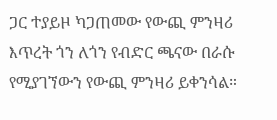ጋር ተያይዞ ካጋጠመው የውጪ ምንዛሪ እጥረት ጎን ለጎን የብድር ጫናው በራሱ የሚያገኘውን የውጪ ምንዛሪ ይቀንሳል።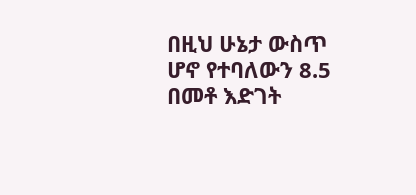በዚህ ሁኔታ ውስጥ ሆኖ የተባለውን 8.5 በመቶ እድገት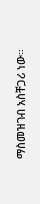ማስመዝገብ አስቸጋሪ ነው።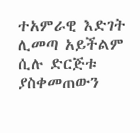ተአምራዊ እድገት ሊመጣ አይችልም ሲሉ ድርጅቱ ያስቀመጠውን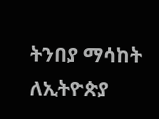ትንበያ ማሳከት ለኢትዮጵያ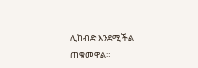ሊከብድ እንደሚችል ጠቁመዋል።